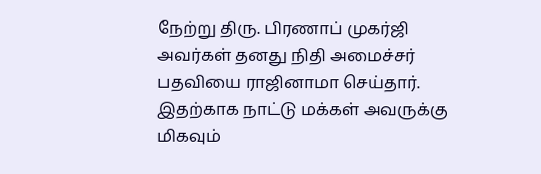நேற்று திரு. பிரணாப் முகர்ஜி அவர்கள் தனது நிதி அமைச்சர் பதவியை ராஜினாமா செய்தார். இதற்காக நாட்டு மக்கள் அவருக்கு மிகவும்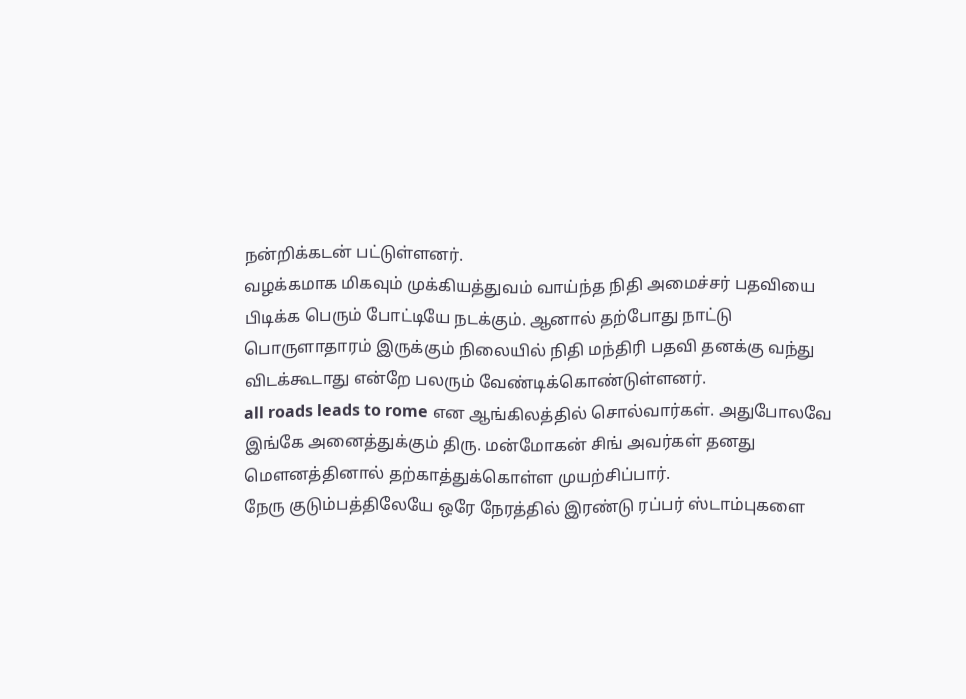நன்றிக்கடன் பட்டுள்ளனர்.
வழக்கமாக மிகவும் முக்கியத்துவம் வாய்ந்த நிதி அமைச்சர் பதவியை பிடிக்க பெரும் போட்டியே நடக்கும். ஆனால் தற்போது நாட்டு பொருளாதாரம் இருக்கும் நிலையில் நிதி மந்திரி பதவி தனக்கு வந்து விடக்கூடாது என்றே பலரும் வேண்டிக்கொண்டுள்ளனர்.
all roads leads to rome என ஆங்கிலத்தில் சொல்வார்கள். அதுபோலவே இங்கே அனைத்துக்கும் திரு. மன்மோகன் சிங் அவர்கள் தனது மௌனத்தினால் தற்காத்துக்கொள்ள முயற்சிப்பார்.
நேரு குடும்பத்திலேயே ஒரே நேரத்தில் இரண்டு ரப்பர் ஸ்டாம்புகளை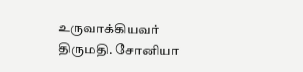உருவாக்கியவர் திருமதி. சோனியா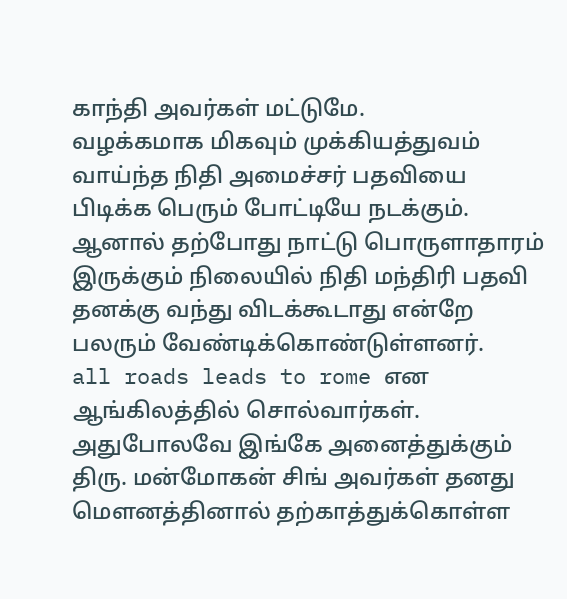காந்தி அவர்கள் மட்டுமே.
வழக்கமாக மிகவும் முக்கியத்துவம் வாய்ந்த நிதி அமைச்சர் பதவியை பிடிக்க பெரும் போட்டியே நடக்கும். ஆனால் தற்போது நாட்டு பொருளாதாரம் இருக்கும் நிலையில் நிதி மந்திரி பதவி தனக்கு வந்து விடக்கூடாது என்றே பலரும் வேண்டிக்கொண்டுள்ளனர்.
all roads leads to rome என ஆங்கிலத்தில் சொல்வார்கள். அதுபோலவே இங்கே அனைத்துக்கும் திரு. மன்மோகன் சிங் அவர்கள் தனது மௌனத்தினால் தற்காத்துக்கொள்ள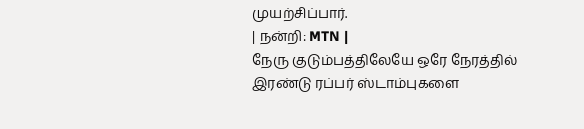முயற்சிப்பார்.
| நன்றி: MTN |
நேரு குடும்பத்திலேயே ஒரே நேரத்தில் இரண்டு ரப்பர் ஸ்டாம்புகளை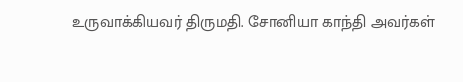உருவாக்கியவர் திருமதி. சோனியா காந்தி அவர்கள்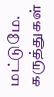மட்டுமே.
கருத்துகள்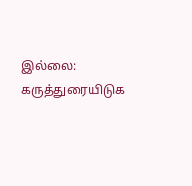இல்லை:
கருத்துரையிடுக